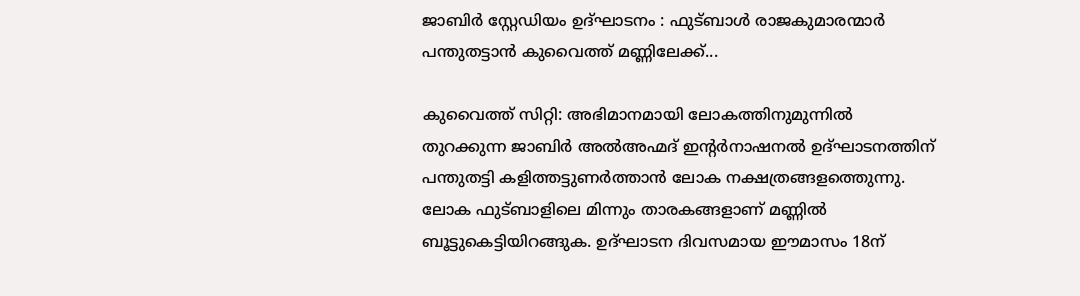ജാബിര്‍ സ്റ്റേഡിയം ഉദ്ഘാടനം : ഫുട്ബാള്‍ രാജകുമാരന്മാര്‍ പന്തുതട്ടാന്‍ കുവൈത്ത് മണ്ണിലേക്ക്...

കുവൈത്ത് സിറ്റി: അഭിമാനമായി ലോകത്തിനുമുന്നില്‍ തുറക്കുന്ന ജാബിര്‍ അല്‍അഹ്മദ് ഇന്‍റര്‍നാഷനല്‍ ഉദ്ഘാടനത്തിന് പന്തുതട്ടി കളിത്തട്ടുണര്‍ത്താന്‍ ലോക നക്ഷത്രങ്ങളത്തെുന്നു. ലോക ഫുട്ബാളിലെ മിന്നും താരകങ്ങളാണ് മണ്ണില്‍ ബൂട്ടുകെട്ടിയിറങ്ങുക. ഉദ്ഘാടന ദിവസമായ ഈമാസം 18ന്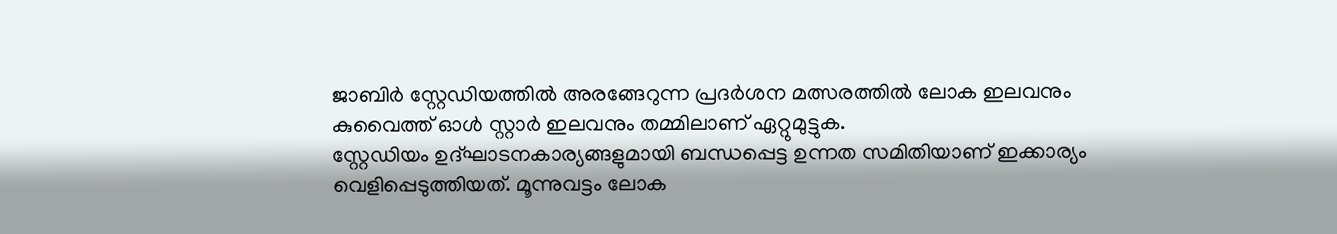ജാബിര്‍ സ്റ്റേഡിയത്തില്‍ അരങ്ങേറുന്ന പ്രദര്‍ശന മത്സരത്തില്‍ ലോക ഇലവനും കുവൈത്ത് ഓള്‍ സ്റ്റാര്‍ ഇലവനും തമ്മിലാണ് ഏറ്റുമുട്ടുക.
സ്റ്റേഡിയം ഉദ്ഘാടനകാര്യങ്ങളുമായി ബന്ധപ്പെട്ട ഉന്നത സമിതിയാണ് ഇക്കാര്യം വെളിപ്പെടുത്തിയത്. മൂന്നുവട്ടം ലോക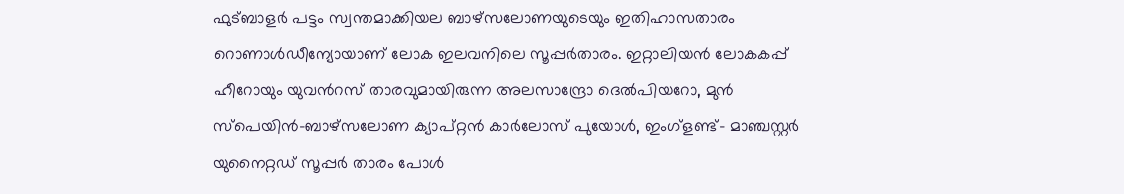ഫുട്ബാളര്‍ പട്ടം സ്വന്തമാക്കിയല ബാഴ്സലോണയുടെയും ഇതിഹാസതാരം റൊണാള്‍ഡീന്യോയാണ് ലോക ഇലവനിലെ സൂപ്പര്‍താരം. ഇറ്റാലിയന്‍ ലോകകപ്പ് ഹീറോയും യുവന്‍റസ് താരവുമായിരുന്ന അലസാന്ദ്രോ ദെല്‍പിയറോ, മുന്‍ സ്പെയിന്‍-ബാഴ്സലോണ ക്യാപ്റ്റന്‍ കാര്‍ലോസ് പുയോള്‍, ഇംഗ്ളണ്ട്- മാഞ്ചസ്റ്റര്‍ യുനൈറ്റഡ് സൂപ്പര്‍ താരം പോള്‍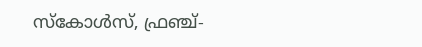സ്കോള്‍സ്, ഫ്രഞ്ച്-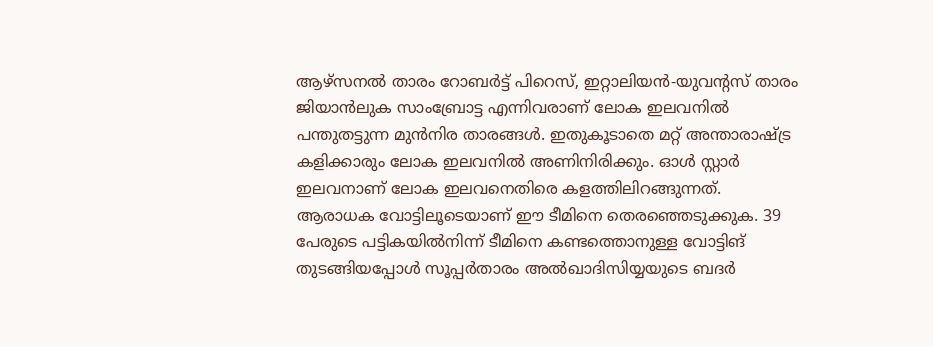ആഴ്സനല്‍ താരം റോബര്‍ട്ട് പിറെസ്, ഇറ്റാലിയന്‍-യുവന്‍റസ് താരം ജിയാന്‍ലുക സാംബ്രോട്ട എന്നിവരാണ് ലോക ഇലവനില്‍ പന്തുതട്ടുന്ന മുന്‍നിര താരങ്ങള്‍. ഇതുകൂടാതെ മറ്റ് അന്താരാഷ്ട്ര കളിക്കാരും ലോക ഇലവനില്‍ അണിനിരിക്കും. ഓള്‍ സ്റ്റാര്‍ ഇലവനാണ് ലോക ഇലവനെതിരെ കളത്തിലിറങ്ങുന്നത്.
ആരാധക വോട്ടിലൂടെയാണ് ഈ ടീമിനെ തെരഞ്ഞെടുക്കുക. 39 പേരുടെ പട്ടികയില്‍നിന്ന് ടീമിനെ കണ്ടത്തൊനുള്ള വോട്ടിങ് തുടങ്ങിയപ്പോള്‍ സൂപ്പര്‍താരം അല്‍ഖാദിസിയ്യയുടെ ബദര്‍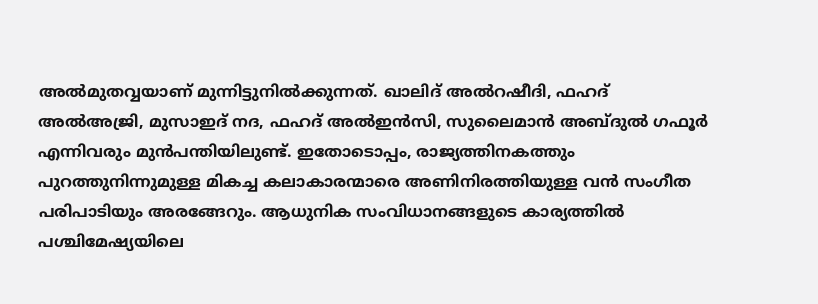അല്‍മുതവ്വയാണ് മുന്നിട്ടുനില്‍ക്കുന്നത്. ഖാലിദ് അല്‍റഷീദി, ഫഹദ് അല്‍അജ്രി, മുസാഇദ് നദ, ഫഹദ് അല്‍ഇന്‍സി, സുലൈമാന്‍ അബ്ദുല്‍ ഗഫൂര്‍ എന്നിവരും മുന്‍പന്തിയിലുണ്ട്. ഇതോടൊപ്പം, രാജ്യത്തിനകത്തും പുറത്തുനിന്നുമുള്ള മികച്ച കലാകാരന്മാരെ അണിനിരത്തിയുള്ള വന്‍ സംഗീത പരിപാടിയും അരങ്ങേറും. ആധുനിക സംവിധാനങ്ങളുടെ കാര്യത്തില്‍ പശ്ചിമേഷ്യയിലെ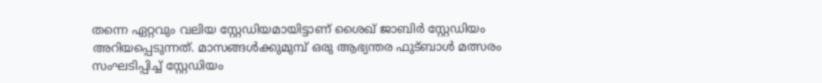തന്നെ ഏറ്റവും വലിയ സ്റ്റേഡിയമായിട്ടാണ് ശൈഖ് ജാബിര്‍ സ്റ്റേഡിയം അറിയപ്പെടുന്നത്. മാസങ്ങള്‍ക്കുമുമ്പ് ഒരു ആഭ്യന്തര ഫുട്ബാള്‍ മത്സരം സംഘടിപ്പിച്ച് സ്റ്റേഡിയം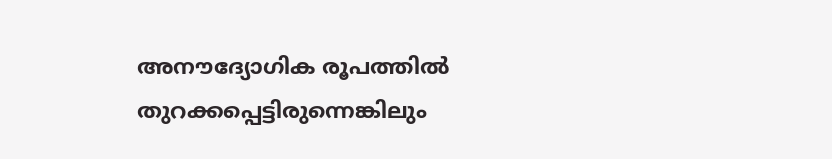അനൗദ്യോഗിക രൂപത്തില്‍ തുറക്കപ്പെട്ടിരുന്നെങ്കിലും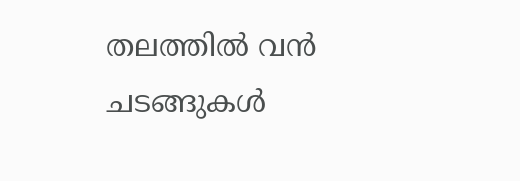തലത്തില്‍ വന്‍ ചടങ്ങുകള്‍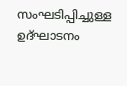സംഘടിപ്പിച്ചുള്ള ഉദ്ഘാടനം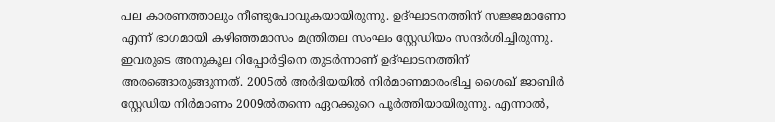പല കാരണത്താലും നീണ്ടുപോവുകയായിരുന്നു. ഉദ്ഘാടനത്തിന് സജ്ജമാണോ എന്ന് ഭാഗമായി കഴിഞ്ഞമാസം മന്ത്രിതല സംഘം സ്റ്റേഡിയം സന്ദര്‍ശിച്ചിരുന്നു. ഇവരുടെ അനുകൂല റിപ്പോര്‍ട്ടിനെ തുടര്‍ന്നാണ് ഉദ്ഘാടനത്തിന് അരങ്ങൊരുങ്ങുന്നത്. 2005ല്‍ അര്‍ദിയയില്‍ നിര്‍മാണമാരംഭിച്ച ശൈഖ് ജാബിര്‍ സ്റ്റേഡിയ നിര്‍മാണം 2009ല്‍തന്നെ ഏറക്കുറെ പൂര്‍ത്തിയായിരുന്നു. എന്നാല്‍,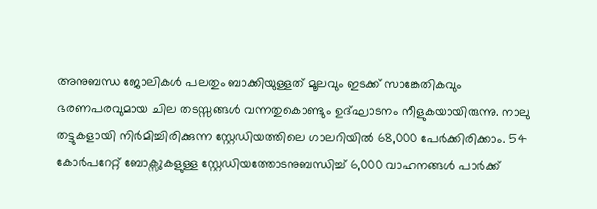അനുബന്ധ ജോലികള്‍ പലതും ബാക്കിയുള്ളത് മൂലവും ഇടക്ക് സാങ്കേതികവും ഭരണപരവുമായ ചില തടസ്സങ്ങള്‍ വന്നതുകൊണ്ടും ഉദ്ഘാടനം നീളുകയായിരുന്നു. നാലു തട്ടുകളായി നിര്‍മിച്ചിരിക്കുന്ന സ്റ്റേഡിയത്തിലെ ഗാലറിയില്‍ 68,000 പേര്‍ക്കിരിക്കാം. 54 കോര്‍പറേറ്റ് ബോക്സുകളുള്ള സ്റ്റേഡിയത്തോടനുബന്ധിച്ച് 6,000 വാഹനങ്ങള്‍ പാര്‍ക്ക്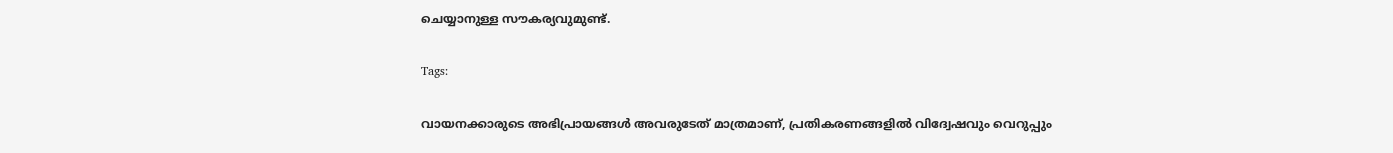ചെയ്യാനുള്ള സൗകര്യവുമുണ്ട്.

Tags:

വായനക്കാരുടെ അഭിപ്രായങ്ങള്‍ അവരുടേത് മാത്രമാണ്, പ്രതികരണങ്ങളിൽ വിദ്വേഷവും വെറുപ്പും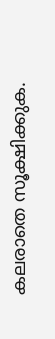കലരാതെ സൂക്ഷിക്കുക.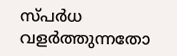സ്പർധ വളർത്തുന്നതോ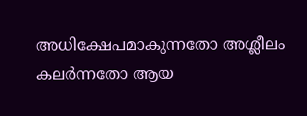അധിക്ഷേപമാകുന്നതോ അശ്ലീലം കലർന്നതോ ആയ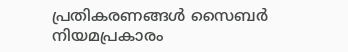പ്രതികരണങ്ങൾ സൈബർ നിയമപ്രകാരം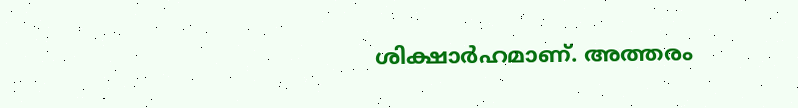ശിക്ഷാർഹമാണ്. അത്തരം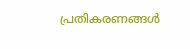പ്രതികരണങ്ങൾ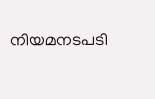നിയമനടപടി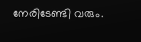നേരിടേണ്ടി വരും.